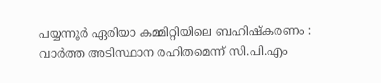പയ്യന്നൂർ ഏരിയാ കമ്മിറ്റിയിലെ ബഹിഷ്കരണം : വാർത്ത അടിസ്ഥാന രഹിതമെന്ന് സി.പി.എം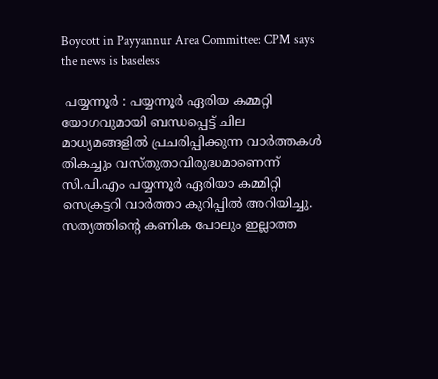Boycott in Payyannur Area Committee: CPM says the news is baseless

 പയ്യന്നൂർ : പയ്യന്നൂർ ഏരിയ കമ്മറ്റി യോഗവുമായി ബന്ധപ്പെട്ട് ചില മാധ്യമങ്ങളിൽ പ്രചരിപ്പിക്കുന്ന വാർത്തകൾ തികച്ചും വസ്‌തുതാവിരുദ്ധമാണെന്ന് സി.പി.എം പയ്യന്നൂർ ഏരിയാ കമ്മിറ്റി സെക്രട്ടറി വാർത്താ കുറിപ്പിൽ അറിയിച്ചു. സത്യത്തിന്റെ കണിക പോലും ഇല്ലാത്ത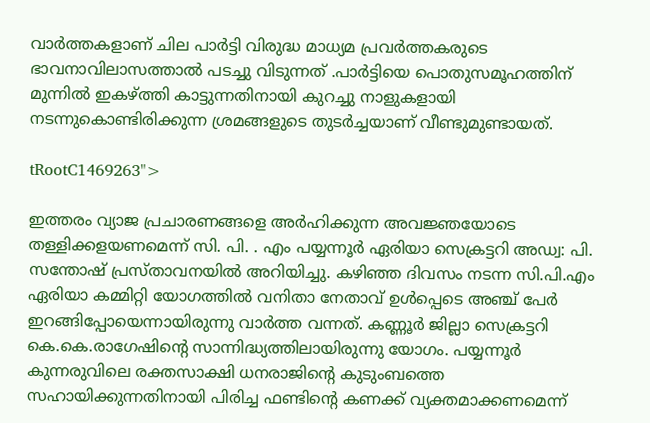വാർത്തകളാണ് ചില പാർട്ടി വിരുദ്ധ മാധ്യമ പ്രവർത്തകരുടെ ഭാവനാവിലാസത്താൽ പടച്ചു വിടുന്നത് .പാർട്ടിയെ പൊതുസമൂഹത്തിന് മുന്നിൽ ഇകഴ്ത്തി കാട്ടുന്നതിനായി കുറച്ചു നാളുകളായി നടന്നുകൊണ്ടിരിക്കുന്ന ശ്രമങ്ങളുടെ തുടർച്ചയാണ് വീണ്ടുമുണ്ടായത്.

tRootC1469263">

ഇത്തരം വ്യാജ പ്രചാരണങ്ങളെ അർഹിക്കുന്ന അവജ്ഞയോടെ തള്ളിക്കളയണമെന്ന് സി. പി. . എം പയ്യന്നൂർ ഏരിയാ സെക്രട്ടറി അഡ്വ: പി. സന്തോഷ് പ്രസ്‌താവനയിൽ അറിയിച്ചു. കഴിഞ്ഞ ദിവസം നടന്ന സി.പി.എം ഏരിയാ കമ്മിറ്റി യോഗത്തിൽ വനിതാ നേതാവ് ഉൾപ്പെടെ അഞ്ച് പേർ ഇറങ്ങിപ്പോയെന്നായിരുന്നു വാർത്ത വന്നത്. കണ്ണൂർ ജില്ലാ സെക്രട്ടറി കെ.കെ.രാഗേഷിൻ്റെ സാന്നിദ്ധ്യത്തിലായിരുന്നു യോഗം. പയ്യന്നൂർ കുന്നരുവിലെ രക്തസാക്ഷി ധനരാജിൻ്റെ കുടുംബത്തെ സഹായിക്കുന്നതിനായി പിരിച്ച ഫണ്ടിൻ്റെ കണക്ക് വ്യക്തമാക്കണമെന്ന്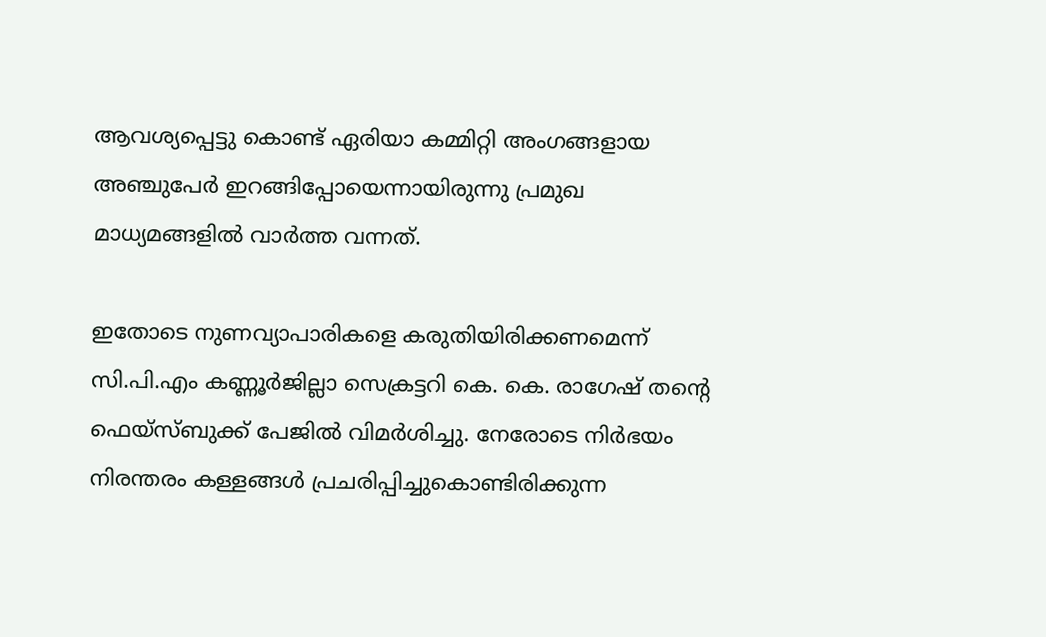ആവശ്യപ്പെട്ടു കൊണ്ട് ഏരിയാ കമ്മിറ്റി അംഗങ്ങളായ അഞ്ചുപേർ ഇറങ്ങിപ്പോയെന്നായിരുന്നു പ്രമുഖ മാധ്യമങ്ങളിൽ വാർത്ത വന്നത്.

ഇതോടെ നുണവ്യാപാരികളെ കരുതിയിരിക്കണമെന്ന് സി.പി.എം കണ്ണൂർജില്ലാ സെക്രട്ടറി കെ. കെ. രാഗേഷ് തൻ്റെ ഫെയ്സ്ബുക്ക് പേജിൽ വിമർശിച്ചു. നേരോടെ നിർഭയം നിരന്തരം കള്ളങ്ങൾ പ്രചരിപ്പിച്ചുകൊണ്ടിരിക്കുന്ന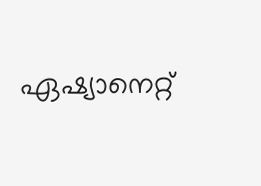ഏഷ്യാനെറ്റ്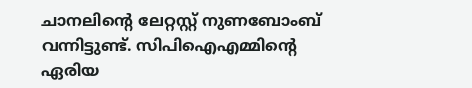ചാനലിന്റെ ലേറ്റസ്റ്റ് നുണബോംബ് വന്നിട്ടുണ്ട്. സിപിഐഎമ്മിന്റെ ഏരിയ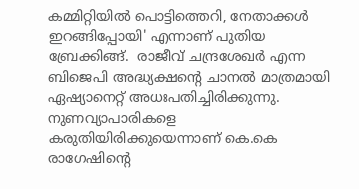കമ്മിറ്റിയിൽ പൊട്ടിത്തെറി, നേതാക്കൾ ഇറങ്ങിപ്പോയി' എന്നാണ് പുതിയ ബ്രേക്കിങ്ങ്.  രാജീവ് ചന്ദ്രശേഖർ എന്ന ബിജെപി അദ്ധ്യക്ഷന്റെ ചാനൽ മാത്രമായി ഏഷ്യാനെറ്റ് അധഃപതിച്ചിരിക്കുന്നു. നുണവ്യാപാരികളെ കരുതിയിരിക്കുയെന്നാണ് കെ.കെ രാഗേഷിൻ്റെ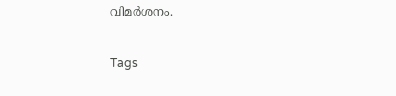വിമർശനം.

Tags